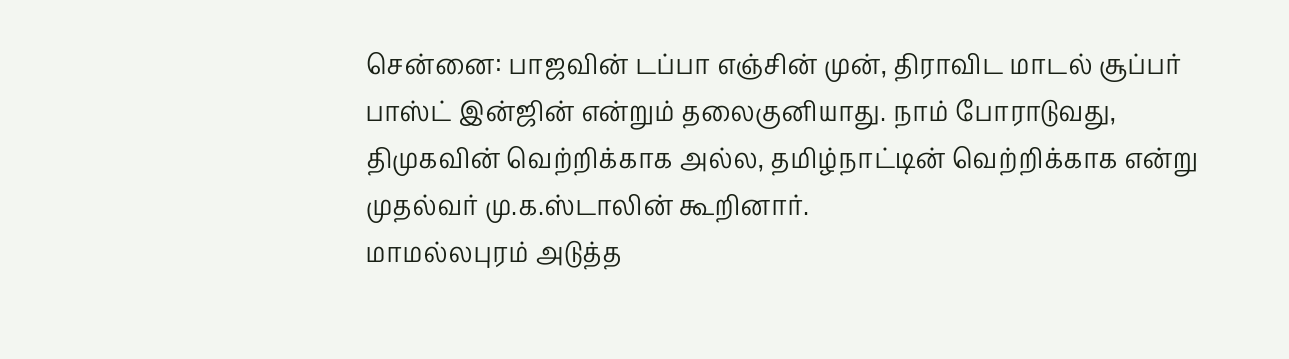சென்னை: பாஜவின் டப்பா எஞ்சின் முன், திராவிட மாடல் சூப்பர் பாஸ்ட் இன்ஜின் என்றும் தலைகுனியாது. நாம் போராடுவது, திமுகவின் வெற்றிக்காக அல்ல, தமிழ்நாட்டின் வெற்றிக்காக என்று முதல்வர் மு.க.ஸ்டாலின் கூறினார்.
மாமல்லபுரம் அடுத்த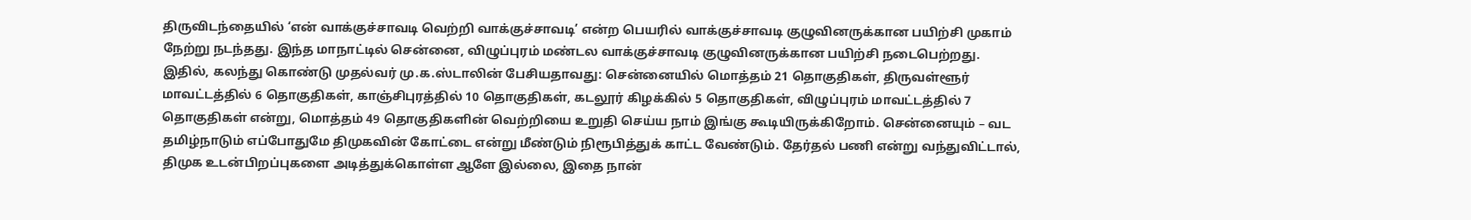திருவிடந்தையில் ‘என் வாக்குச்சாவடி வெற்றி வாக்குச்சாவடி’ என்ற பெயரில் வாக்குச்சாவடி குழுவினருக்கான பயிற்சி முகாம் நேற்று நடந்தது. இந்த மாநாட்டில் சென்னை, விழுப்புரம் மண்டல வாக்குச்சாவடி குழுவினருக்கான பயிற்சி நடைபெற்றது.
இதில், கலந்து கொண்டு முதல்வர் மு.க.ஸ்டாலின் பேசியதாவது: சென்னையில் மொத்தம் 21 தொகுதிகள், திருவள்ளூர் மாவட்டத்தில் 6 தொகுதிகள், காஞ்சிபுரத்தில் 10 தொகுதிகள், கடலூர் கிழக்கில் 5 தொகுதிகள், விழுப்புரம் மாவட்டத்தில் 7 தொகுதிகள் என்று, மொத்தம் 49 தொகுதிகளின் வெற்றியை உறுதி செய்ய நாம் இங்கு கூடியிருக்கிறோம். சென்னையும் – வட தமிழ்நாடும் எப்போதுமே திமுகவின் கோட்டை என்று மீண்டும் நிரூபித்துக் காட்ட வேண்டும். தேர்தல் பணி என்று வந்துவிட்டால், திமுக உடன்பிறப்புகளை அடித்துக்கொள்ள ஆளே இல்லை, இதை நான்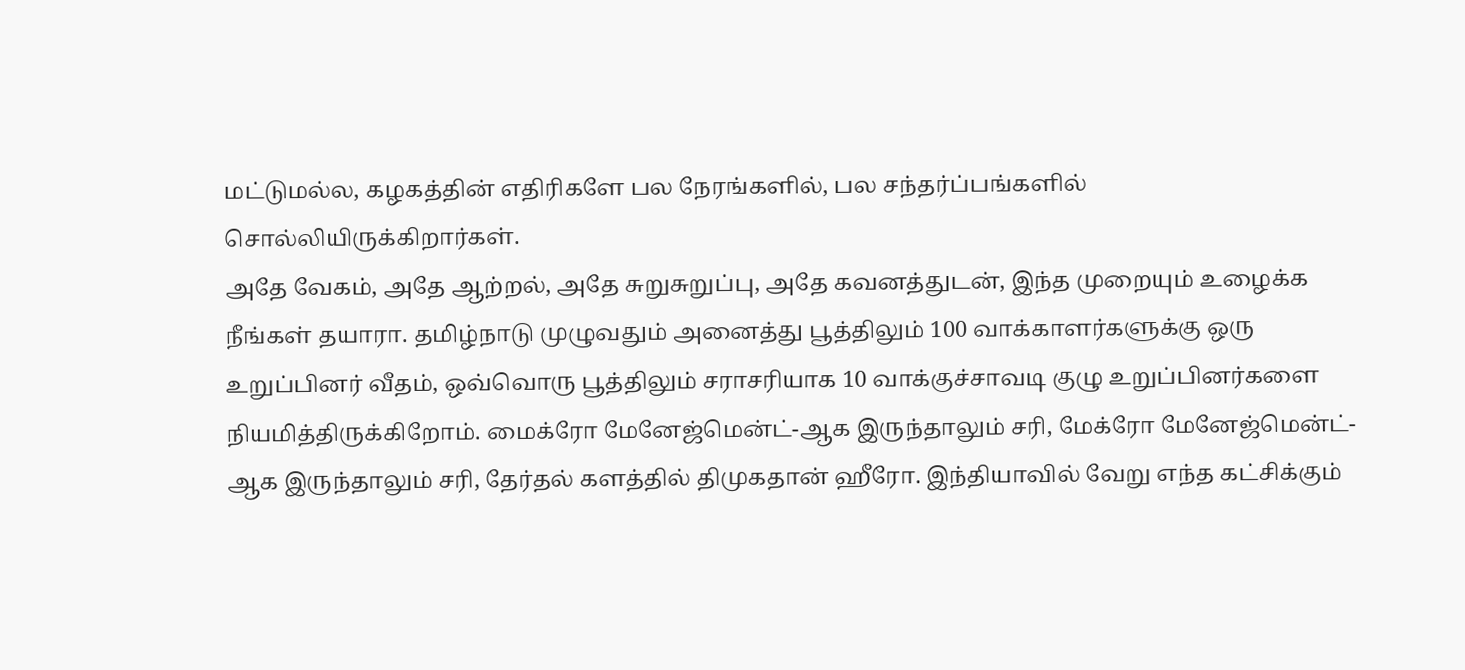மட்டுமல்ல, கழகத்தின் எதிரிகளே பல நேரங்களில், பல சந்தர்ப்பங்களில் சொல்லியிருக்கிறார்கள்.
அதே வேகம், அதே ஆற்றல், அதே சுறுசுறுப்பு, அதே கவனத்துடன், இந்த முறையும் உழைக்க நீங்கள் தயாரா. தமிழ்நாடு முழுவதும் அனைத்து பூத்திலும் 100 வாக்காளர்களுக்கு ஒரு உறுப்பினர் வீதம், ஒவ்வொரு பூத்திலும் சராசரியாக 10 வாக்குச்சாவடி குழு உறுப்பினர்களை நியமித்திருக்கிறோம். மைக்ரோ மேனேஜ்மென்ட்-ஆக இருந்தாலும் சரி, மேக்ரோ மேனேஜ்மென்ட்-ஆக இருந்தாலும் சரி, தேர்தல் களத்தில் திமுகதான் ஹீரோ. இந்தியாவில் வேறு எந்த கட்சிக்கும்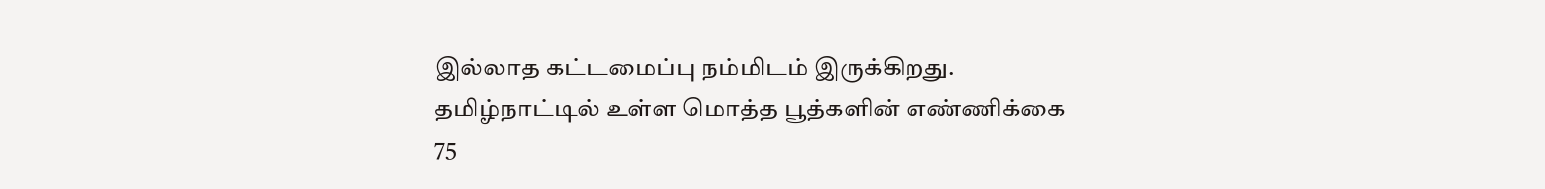இல்லாத கட்டமைப்பு நம்மிடம் இருக்கிறது. தமிழ்நாட்டில் உள்ள மொத்த பூத்களின் எண்ணிக்கை 75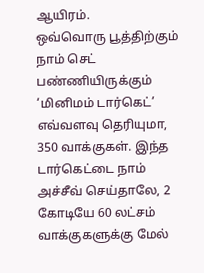ஆயிரம்.
ஒவ்வொரு பூத்திற்கும் நாம் செட் பண்ணியிருக்கும் ‘மினிமம் டார்கெட்’ எவ்வளவு தெரியுமா, 350 வாக்குகள். இந்த டார்கெட்டை நாம் அச்சீவ் செய்தாலே, 2 கோடியே 60 லட்சம் வாக்குகளுக்கு மேல்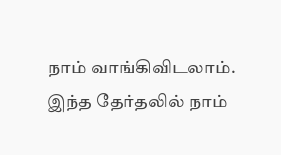நாம் வாங்கிவிடலாம். இந்த தேர்தலில் நாம்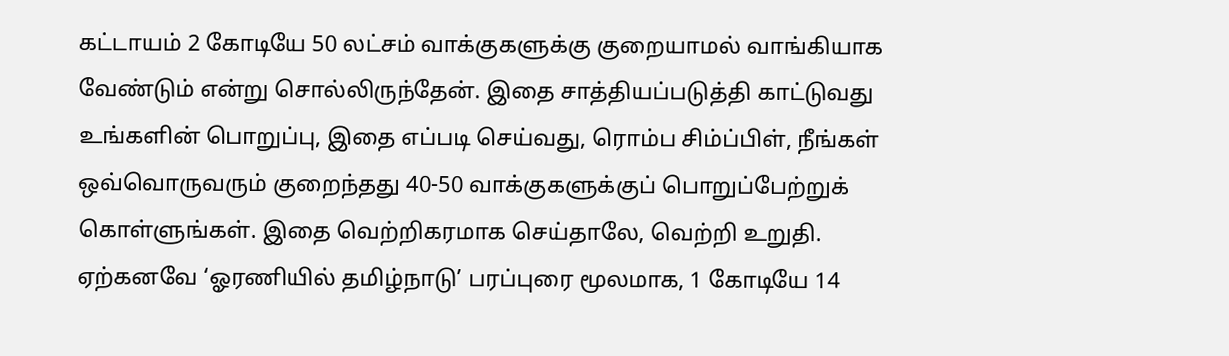கட்டாயம் 2 கோடியே 50 லட்சம் வாக்குகளுக்கு குறையாமல் வாங்கியாக வேண்டும் என்று சொல்லிருந்தேன். இதை சாத்தியப்படுத்தி காட்டுவது உங்களின் பொறுப்பு, இதை எப்படி செய்வது, ரொம்ப சிம்ப்பிள், நீங்கள் ஒவ்வொருவரும் குறைந்தது 40-50 வாக்குகளுக்குப் பொறுப்பேற்றுக் கொள்ளுங்கள். இதை வெற்றிகரமாக செய்தாலே, வெற்றி உறுதி.
ஏற்கனவே ‘ஓரணியில் தமிழ்நாடு’ பரப்புரை மூலமாக, 1 கோடியே 14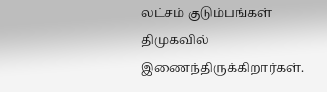லட்சம் குடும்பங்கள் திமுகவில் இணைந்திருக்கிறார்கள்.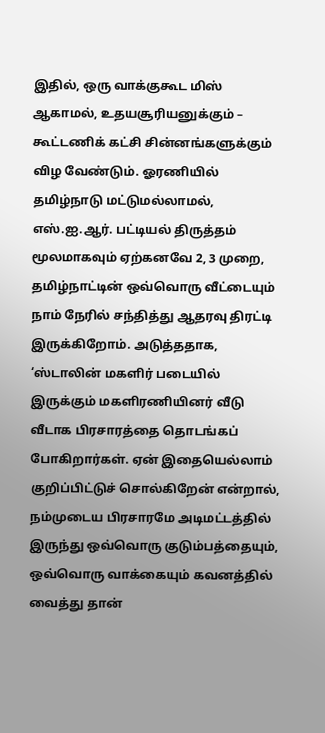இதில், ஒரு வாக்குகூட மிஸ் ஆகாமல், உதயசூரியனுக்கும் – கூட்டணிக் கட்சி சின்னங்களுக்கும் விழ வேண்டும். ஓரணியில் தமிழ்நாடு மட்டுமல்லாமல், எஸ்.ஐ.ஆர். பட்டியல் திருத்தம் மூலமாகவும் ஏற்கனவே 2, 3 முறை, தமிழ்நாட்டின் ஒவ்வொரு வீட்டையும் நாம் நேரில் சந்தித்து ஆதரவு திரட்டி இருக்கிறோம். அடுத்ததாக, ‘ஸ்டாலின் மகளிர் படையில் இருக்கும் மகளிரணியினர் வீடு வீடாக பிரசாரத்தை தொடங்கப் போகிறார்கள். ஏன் இதையெல்லாம் குறிப்பிட்டுச் சொல்கிறேன் என்றால், நம்முடைய பிரசாரமே அடிமட்டத்தில் இருந்து ஒவ்வொரு குடும்பத்தையும், ஒவ்வொரு வாக்கையும் கவனத்தில் வைத்து தான்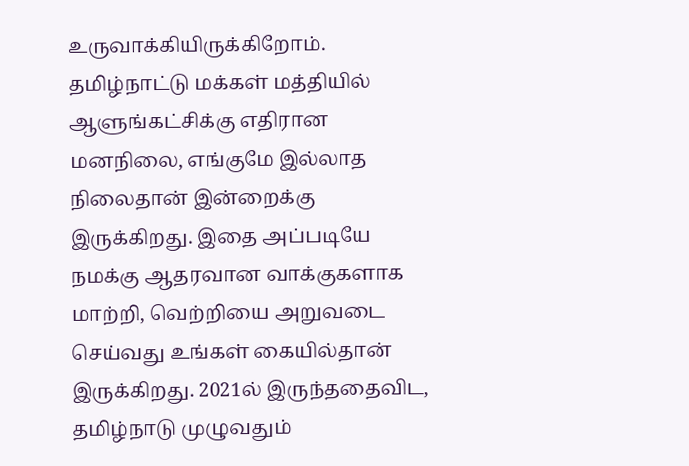உருவாக்கியிருக்கிறோம்.
தமிழ்நாட்டு மக்கள் மத்தியில் ஆளுங்கட்சிக்கு எதிரான மனநிலை, எங்குமே இல்லாத நிலைதான் இன்றைக்கு இருக்கிறது. இதை அப்படியே நமக்கு ஆதரவான வாக்குகளாக மாற்றி, வெற்றியை அறுவடை செய்வது உங்கள் கையில்தான் இருக்கிறது. 2021ல் இருந்ததைவிட, தமிழ்நாடு முழுவதும்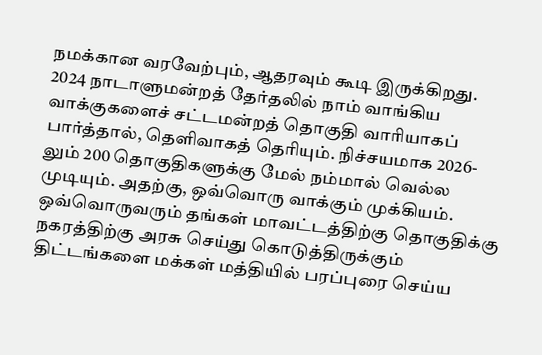நமக்கான வரவேற்பும், ஆதரவும் கூடி இருக்கிறது. 2024 நாடாளுமன்றத் தேர்தலில் நாம் வாங்கிய வாக்குகளைச் சட்டமன்றத் தொகுதி வாரியாகப் பார்த்தால், தெளிவாகத் தெரியும். நிச்சயமாக 2026-லும் 200 தொகுதிகளுக்கு மேல் நம்மால் வெல்ல முடியும். அதற்கு, ஒவ்வொரு வாக்கும் முக்கியம். ஒவ்வொருவரும் தங்கள் மாவட்டத்திற்கு தொகுதிக்கு நகரத்திற்கு அரசு செய்து கொடுத்திருக்கும் திட்டங்களை மக்கள் மத்தியில் பரப்புரை செய்ய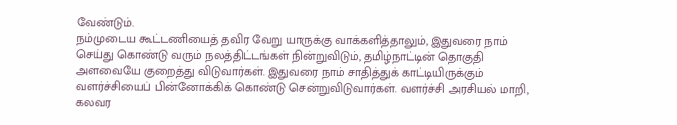வேண்டும்.
நம்முடைய கூட்டணியைத் தவிர வேறு யாருக்கு வாக்களித்தாலும், இதுவரை நாம் செய்து கொண்டு வரும் நலத்திட்டங்கள் நின்றுவிடும், தமிழ்நாட்டின் தொகுதி அளவையே குறைத்து விடுவார்கள். இதுவரை நாம் சாதித்துக் காட்டியிருக்கும் வளர்ச்சியைப் பின்னோக்கிக் கொண்டு சென்றுவிடுவார்கள். வளர்ச்சி அரசியல் மாறி, கலவர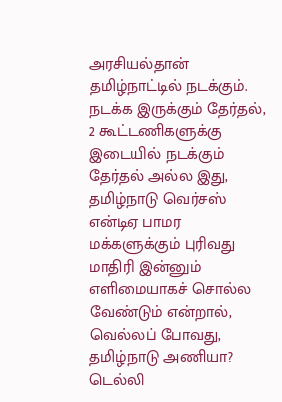அரசியல்தான் தமிழ்நாட்டில் நடக்கும். நடக்க இருக்கும் தேர்தல், 2 கூட்டணிகளுக்கு இடையில் நடக்கும் தேர்தல் அல்ல இது, தமிழ்நாடு வெர்சஸ் என்டிஏ பாமர மக்களுக்கும் புரிவது மாதிரி இன்னும் எளிமையாகச் சொல்ல வேண்டும் என்றால், வெல்லப் போவது, தமிழ்நாடு அணியா? டெல்லி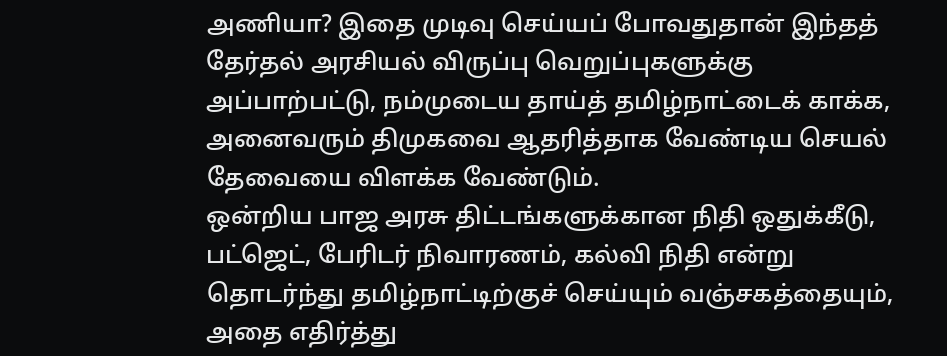அணியா? இதை முடிவு செய்யப் போவதுதான் இந்தத் தேர்தல் அரசியல் விருப்பு வெறுப்புகளுக்கு அப்பாற்பட்டு, நம்முடைய தாய்த் தமிழ்நாட்டைக் காக்க, அனைவரும் திமுகவை ஆதரித்தாக வேண்டிய செயல் தேவையை விளக்க வேண்டும்.
ஒன்றிய பாஜ அரசு திட்டங்களுக்கான நிதி ஒதுக்கீடு, பட்ஜெட், பேரிடர் நிவாரணம், கல்வி நிதி என்று தொடர்ந்து தமிழ்நாட்டிற்குச் செய்யும் வஞ்சகத்தையும், அதை எதிர்த்து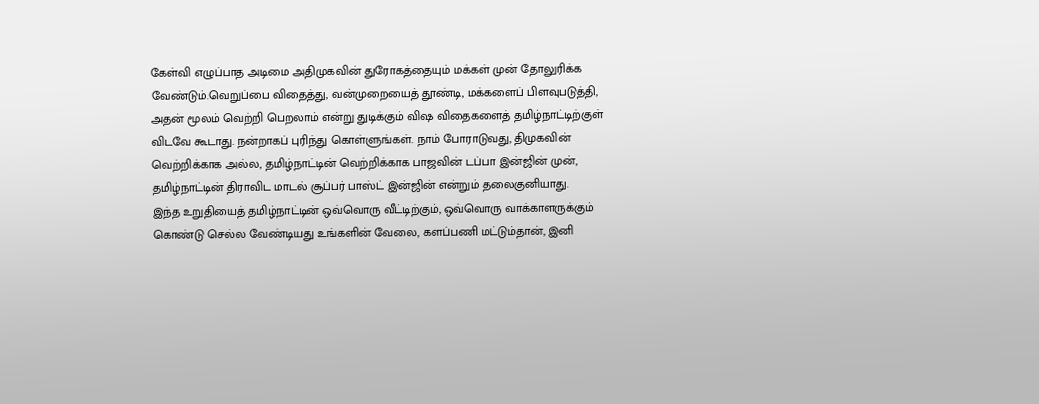கேள்வி எழுப்பாத அடிமை அதிமுகவின் துரோகத்தையும் மக்கள் முன் தோலுரிக்க வேண்டும்.வெறுப்பை விதைத்து, வன்முறையைத் தூண்டி, மக்களைப் பிளவுபடுத்தி, அதன் மூலம் வெற்றி பெறலாம் என்று துடிக்கும் விஷ விதைகளைத் தமிழ்நாட்டிற்குள் விடவே கூடாது. நன்றாகப் புரிந்து கொள்ளுங்கள். நாம் போராடுவது, திமுகவின் வெற்றிக்காக அல்ல, தமிழ்நாட்டின் வெற்றிக்காக பாஜவின் டப்பா இன்ஜின் முன், தமிழ்நாட்டின் திராவிட மாடல் சூப்பர் பாஸ்ட் இன்ஜின் என்றும் தலைகுனியாது.
இந்த உறுதியைத் தமிழ்நாட்டின் ஒவ்வொரு வீட்டிற்கும், ஒவ்வொரு வாக்காளருக்கும் கொண்டு செல்ல வேண்டியது உங்களின் வேலை, களப்பணி மட்டும்தான், இனி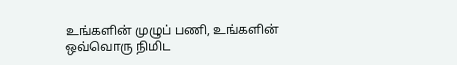உங்களின் முழுப் பணி, உங்களின் ஒவ்வொரு நிமிட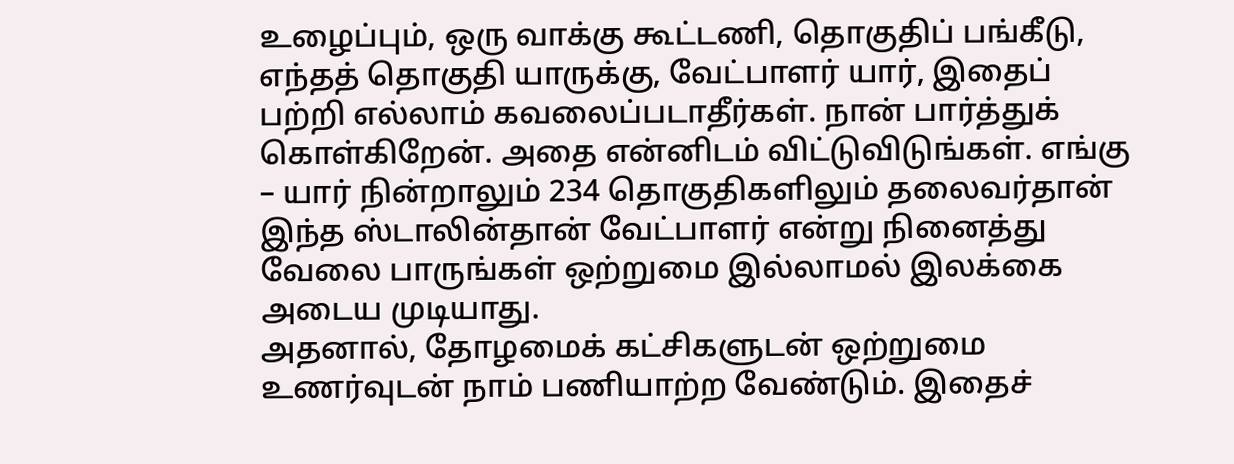உழைப்பும், ஒரு வாக்கு கூட்டணி, தொகுதிப் பங்கீடு, எந்தத் தொகுதி யாருக்கு, வேட்பாளர் யார், இதைப் பற்றி எல்லாம் கவலைப்படாதீர்கள். நான் பார்த்துக் கொள்கிறேன். அதை என்னிடம் விட்டுவிடுங்கள். எங்கு – யார் நின்றாலும் 234 தொகுதிகளிலும் தலைவர்தான் இந்த ஸ்டாலின்தான் வேட்பாளர் என்று நினைத்து வேலை பாருங்கள் ஒற்றுமை இல்லாமல் இலக்கை அடைய முடியாது.
அதனால், தோழமைக் கட்சிகளுடன் ஒற்றுமை உணர்வுடன் நாம் பணியாற்ற வேண்டும். இதைச்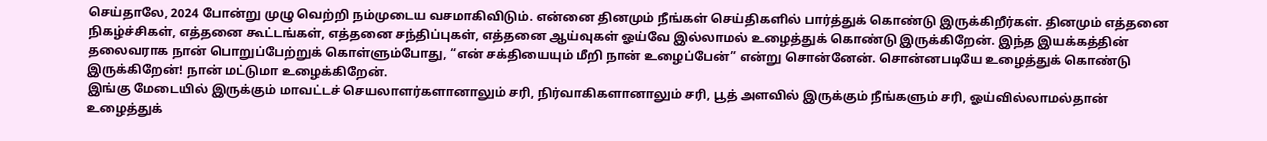செய்தாலே, 2024 போன்று முழு வெற்றி நம்முடைய வசமாகிவிடும். என்னை தினமும் நீங்கள் செய்திகளில் பார்த்துக் கொண்டு இருக்கிறீர்கள். தினமும் எத்தனை நிகழ்ச்சிகள், எத்தனை கூட்டங்கள், எத்தனை சந்திப்புகள், எத்தனை ஆய்வுகள் ஓய்வே இல்லாமல் உழைத்துக் கொண்டு இருக்கிறேன். இந்த இயக்கத்தின் தலைவராக நான் பொறுப்பேற்றுக் கொள்ளும்போது, “என் சக்தியையும் மீறி நான் உழைப்பேன்” என்று சொன்னேன். சொன்னபடியே உழைத்துக் கொண்டு இருக்கிறேன்! நான் மட்டுமா உழைக்கிறேன்.
இங்கு மேடையில் இருக்கும் மாவட்டச் செயலாளர்களானாலும் சரி, நிர்வாகிகளானாலும் சரி, பூத் அளவில் இருக்கும் நீங்களும் சரி, ஓய்வில்லாமல்தான் உழைத்துக்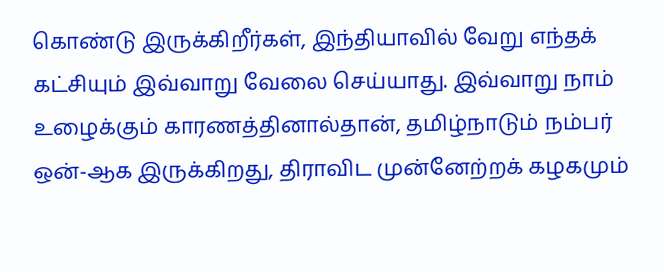கொண்டு இருக்கிறீர்கள், இந்தியாவில் வேறு எந்தக் கட்சியும் இவ்வாறு வேலை செய்யாது. இவ்வாறு நாம் உழைக்கும் காரணத்தினால்தான், தமிழ்நாடும் நம்பர் ஒன்-ஆக இருக்கிறது, திராவிட முன்னேற்றக் கழகமும்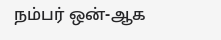நம்பர் ஒன்-ஆக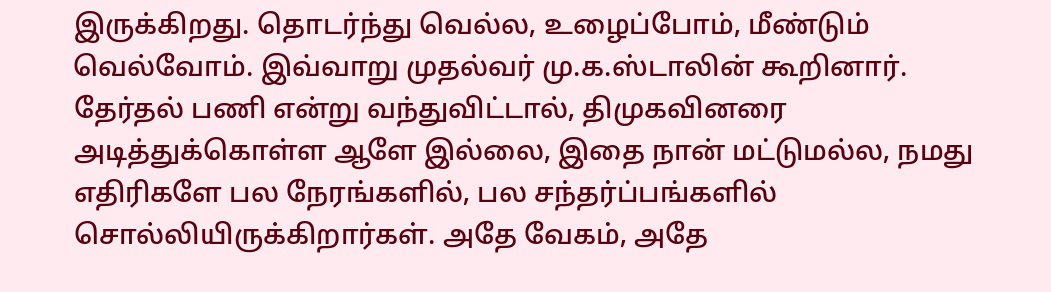இருக்கிறது. தொடர்ந்து வெல்ல, உழைப்போம், மீண்டும் வெல்வோம். இவ்வாறு முதல்வர் மு.க.ஸ்டாலின் கூறினார். தேர்தல் பணி என்று வந்துவிட்டால், திமுகவினரை அடித்துக்கொள்ள ஆளே இல்லை, இதை நான் மட்டுமல்ல, நமது எதிரிகளே பல நேரங்களில், பல சந்தர்ப்பங்களில் சொல்லியிருக்கிறார்கள். அதே வேகம், அதே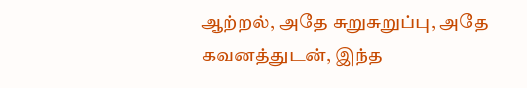ஆற்றல், அதே சுறுசுறுப்பு, அதே கவனத்துடன், இந்த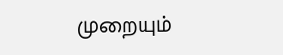முறையும்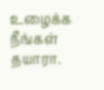உழைக்க நீங்கள் தயாரா.